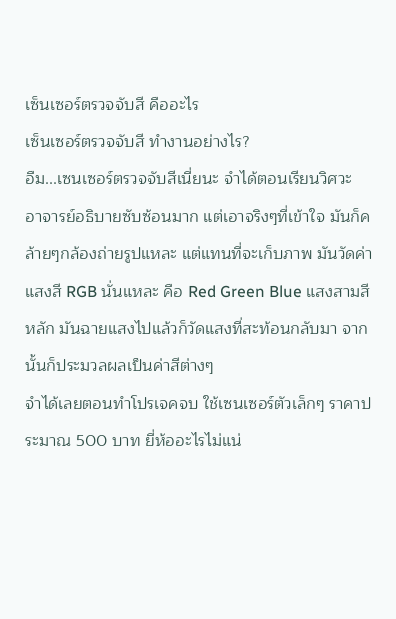เซ็นเซอร์ตรวจจับสี คืออะไร
เซ็นเซอร์ตรวจจับสี ทำงานอย่างไร?
อืม...เซนเซอร์ตรวจจับสีเนี่ยนะ จำได้ตอนเรียนวิศวะ อาจารย์อธิบายซับซ้อนมาก แต่เอาจริงๆที่เข้าใจ มันก็คล้ายๆกล้องถ่ายรูปแหละ แต่แทนที่จะเก็บภาพ มันวัดค่าแสงสี RGB นั่นแหละ คือ Red Green Blue แสงสามสีหลัก มันฉายแสงไปแล้วก็วัดแสงที่สะท้อนกลับมา จากนั้นก็ประมวลผลเป็นค่าสีต่างๆ
จำได้เลยตอนทำโปรเจคจบ ใช้เซนเซอร์ตัวเล็กๆ ราคาประมาณ 500 บาท ยี่ห้ออะไรไม่แน่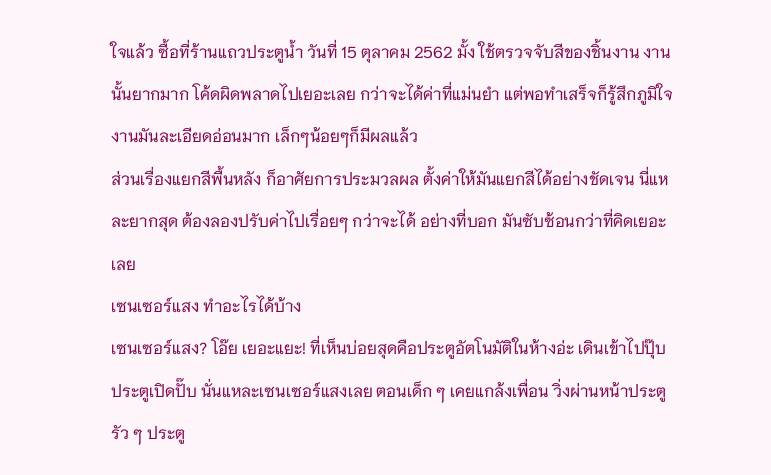ใจแล้ว ซื้อที่ร้านแถวประตูน้ำ วันที่ 15 ตุลาคม 2562 มั้ง ใช้ตรวจจับสีของชิ้นงาน งานนั้นยากมาก โค้ดผิดพลาดไปเยอะเลย กว่าจะได้ค่าที่แม่นยำ แต่พอทำเสร็จก็รู้สึกภูมิใจ งานมันละเอียดอ่อนมาก เล็กๆน้อยๆก็มีผลแล้ว
ส่วนเรื่องแยกสีพื้นหลัง ก็อาศัยการประมวลผล ตั้งค่าให้มันแยกสีได้อย่างชัดเจน นี่แหละยากสุด ต้องลองปรับค่าไปเรื่อยๆ กว่าจะได้ อย่างที่บอก มันซับซ้อนกว่าที่คิดเยอะเลย
เซนเซอร์แสง ทำอะไรได้บ้าง
เซนเซอร์แสง? โอ๊ย เยอะแยะ! ที่เห็นบ่อยสุดคือประตูอัตโนมัติในห้างอ่ะ เดินเข้าไปปุ๊บ ประตูเปิดปั๊บ นั่นแหละเซนเซอร์แสงเลย ตอนเด็ก ๆ เคยแกล้งเพื่อน วิ่งผ่านหน้าประตูรัว ๆ ประตู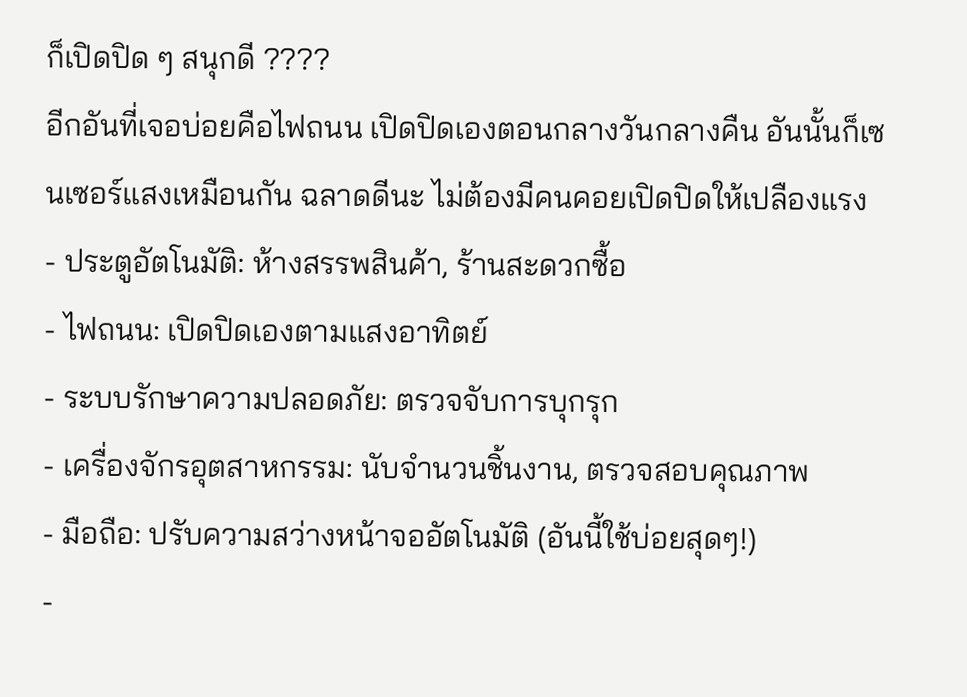ก็เปิดปิด ๆ สนุกดี ????
อีกอันที่เจอบ่อยคือไฟถนน เปิดปิดเองตอนกลางวันกลางคืน อันนั้นก็เซนเซอร์แสงเหมือนกัน ฉลาดดีนะ ไม่ต้องมีคนคอยเปิดปิดให้เปลืองแรง
- ประตูอัตโนมัติ: ห้างสรรพสินค้า, ร้านสะดวกซื้อ
- ไฟถนน: เปิดปิดเองตามแสงอาทิตย์
- ระบบรักษาความปลอดภัย: ตรวจจับการบุกรุก
- เครื่องจักรอุตสาหกรรม: นับจำนวนชิ้นงาน, ตรวจสอบคุณภาพ
- มือถือ: ปรับความสว่างหน้าจออัตโนมัติ (อันนี้ใช้บ่อยสุดๆ!)
-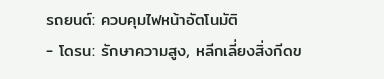รถยนต์: ควบคุมไฟหน้าอัตโนมัติ
- โดรน: รักษาความสูง, หลีกเลี่ยงสิ่งกีดข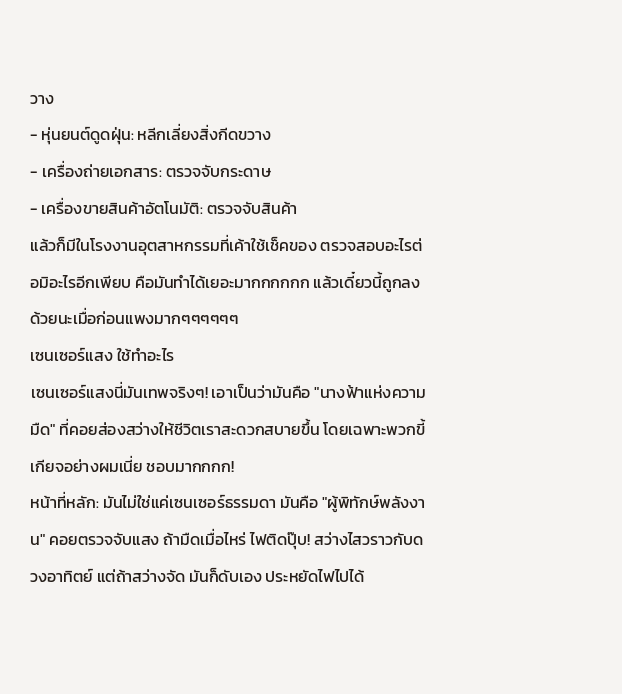วาง
- หุ่นยนต์ดูดฝุ่น: หลีกเลี่ยงสิ่งกีดขวาง
- เครื่องถ่ายเอกสาร: ตรวจจับกระดาษ
- เครื่องขายสินค้าอัตโนมัติ: ตรวจจับสินค้า
แล้วก็มีในโรงงานอุตสาหกรรมที่เค้าใช้เช็คของ ตรวจสอบอะไรต่อมิอะไรอีกเพียบ คือมันทำได้เยอะมากกกกกก แล้วเดี๋ยวนี้ถูกลงด้วยนะเมื่อก่อนแพงมากๆๆๆๆๆๆ
เซนเซอร์แสง ใช้ทำอะไร
เซนเซอร์แสงนี่มันเทพจริงๆ! เอาเป็นว่ามันคือ "นางฟ้าแห่งความมืด" ที่คอยส่องสว่างให้ชีวิตเราสะดวกสบายขึ้น โดยเฉพาะพวกขี้เกียจอย่างผมเนี่ย ชอบมากกกก!
หน้าที่หลัก: มันไม่ใช่แค่เซนเซอร์ธรรมดา มันคือ "ผู้พิทักษ์พลังงาน" คอยตรวจจับแสง ถ้ามืดเมื่อไหร่ ไฟติดปุ๊บ! สว่างไสวราวกับดวงอาทิตย์ แต่ถ้าสว่างจัด มันก็ดับเอง ประหยัดไฟไปได้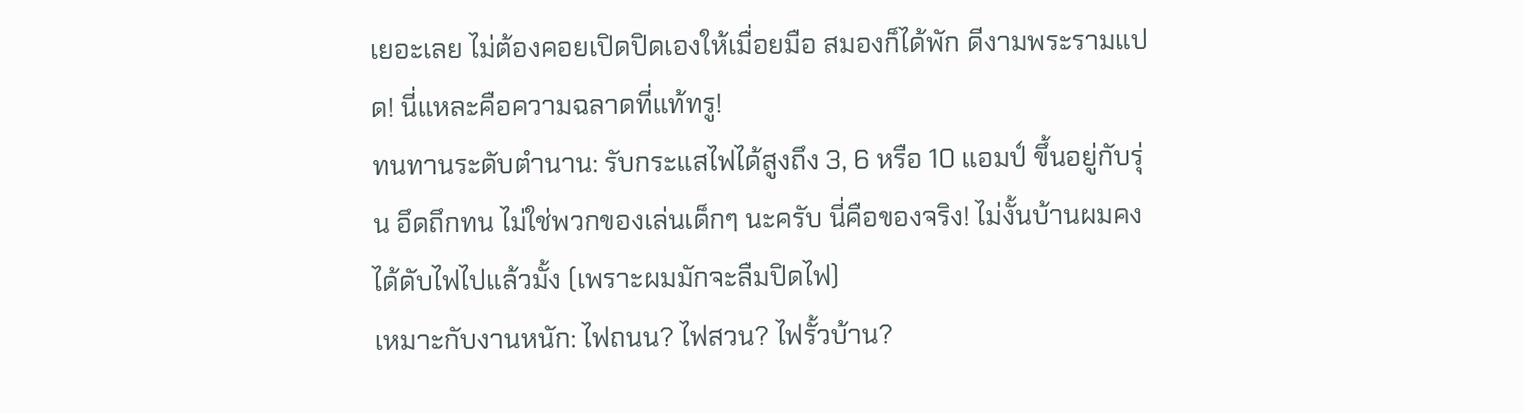เยอะเลย ไม่ต้องคอยเปิดปิดเองให้เมื่อยมือ สมองก็ได้พัก ดีงามพระรามแปด! นี่แหละคือความฉลาดที่แท้ทรู!
ทนทานระดับตำนาน: รับกระแสไฟได้สูงถึง 3, 6 หรือ 10 แอมป์ ขึ้นอยู่กับรุ่น อึดถึกทน ไม่ใช่พวกของเล่นเด็กๆ นะครับ นี่คือของจริง! ไม่งั้นบ้านผมคงได้ดับไฟไปแล้วมั้ง (เพราะผมมักจะลืมปิดไฟ)
เหมาะกับงานหนัก: ไฟถนน? ไฟสวน? ไฟรั้วบ้าน?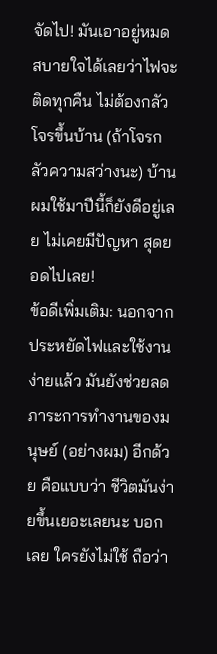จัดไป! มันเอาอยู่หมด สบายใจได้เลยว่าไฟจะติดทุกคืน ไม่ต้องกลัวโจรขึ้นบ้าน (ถ้าโจรกลัวความสว่างนะ) บ้านผมใช้มาปีนี้ก็ยังดีอยู่เลย ไม่เคยมีปัญหา สุดยอดไปเลย!
ข้อดีเพิ่มเติม: นอกจากประหยัดไฟและใช้งานง่ายแล้ว มันยังช่วยลดภาระการทำงานของมนุษย์ (อย่างผม) อีกด้วย คือแบบว่า ชีวิตมันง่ายขึ้นเยอะเลยนะ บอกเลย ใครยังไม่ใช้ ถือว่า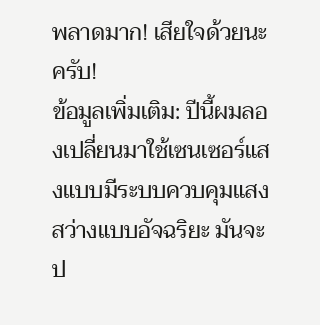พลาดมาก! เสียใจด้วยนะครับ!
ข้อมูลเพิ่มเติม: ปีนี้ผมลองเปลี่ยนมาใช้เซนเซอร์แสงแบบมีระบบควบคุมแสงสว่างแบบอัจฉริยะ มันจะป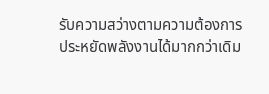รับความสว่างตามความต้องการ ประหยัดพลังงานได้มากกว่าเดิม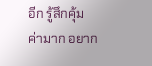อีก รู้สึกคุ้มค่ามาก อยาก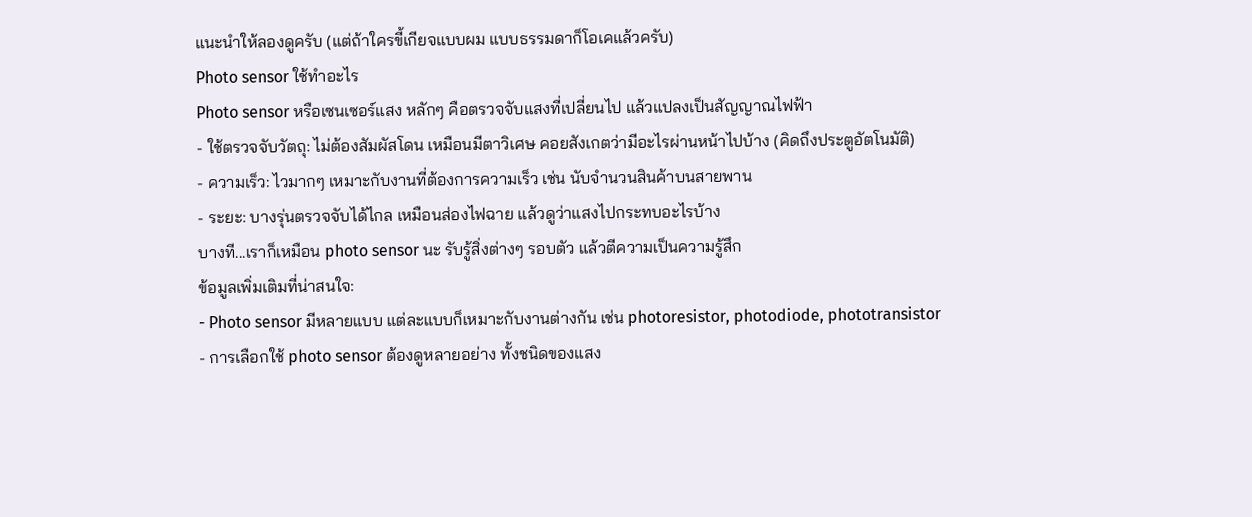แนะนำให้ลองดูครับ (แต่ถ้าใครขี้เกียจแบบผม แบบธรรมดาก็โอเคแล้วครับ)
Photo sensor ใช้ทําอะไร
Photo sensor หรือเซนเซอร์แสง หลักๆ คือตรวจจับแสงที่เปลี่ยนไป แล้วแปลงเป็นสัญญาณไฟฟ้า
- ใช้ตรวจจับวัตถุ: ไม่ต้องสัมผัสโดน เหมือนมีตาวิเศษ คอยสังเกตว่ามีอะไรผ่านหน้าไปบ้าง (คิดถึงประตูอัตโนมัติ)
- ความเร็ว: ไวมากๆ เหมาะกับงานที่ต้องการความเร็ว เช่น นับจำนวนสินค้าบนสายพาน
- ระยะ: บางรุ่นตรวจจับได้ไกล เหมือนส่องไฟฉาย แล้วดูว่าแสงไปกระทบอะไรบ้าง
บางที...เราก็เหมือน photo sensor นะ รับรู้สิ่งต่างๆ รอบตัว แล้วตีความเป็นความรู้สึก
ข้อมูลเพิ่มเติมที่น่าสนใจ:
- Photo sensor มีหลายแบบ แต่ละแบบก็เหมาะกับงานต่างกัน เช่น photoresistor, photodiode, phototransistor
- การเลือกใช้ photo sensor ต้องดูหลายอย่าง ทั้งชนิดของแสง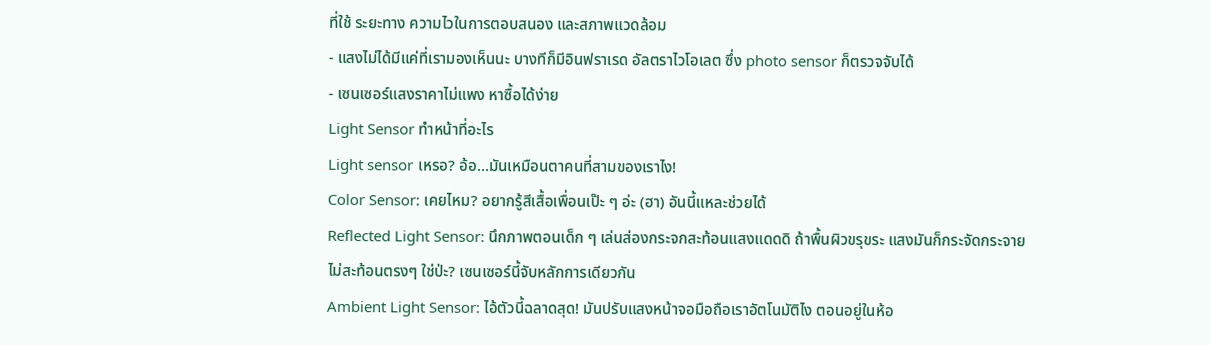ที่ใช้ ระยะทาง ความไวในการตอบสนอง และสภาพแวดล้อม
- แสงไม่ได้มีแค่ที่เรามองเห็นนะ บางทีก็มีอินฟราเรด อัลตราไวโอเลต ซึ่ง photo sensor ก็ตรวจจับได้
- เซนเซอร์แสงราคาไม่แพง หาซื้อได้ง่าย
Light Sensor ทำหน้าที่อะไร
Light sensor เหรอ? อ้อ...มันเหมือนตาคนที่สามของเราไง!
Color Sensor: เคยไหม? อยากรู้สีเสื้อเพื่อนเป๊ะ ๆ อ่ะ (ฮา) อันนี้แหละช่วยได้
Reflected Light Sensor: นึกภาพตอนเด็ก ๆ เล่นส่องกระจกสะท้อนแสงแดดดิ ถ้าพื้นผิวขรุขระ แสงมันก็กระจัดกระจาย ไม่สะท้อนตรงๆ ใช่ป่ะ? เซนเซอร์นี้จับหลักการเดียวกัน
Ambient Light Sensor: ไอ้ตัวนี้ฉลาดสุด! มันปรับแสงหน้าจอมือถือเราอัตโนมัติไง ตอนอยู่ในห้อ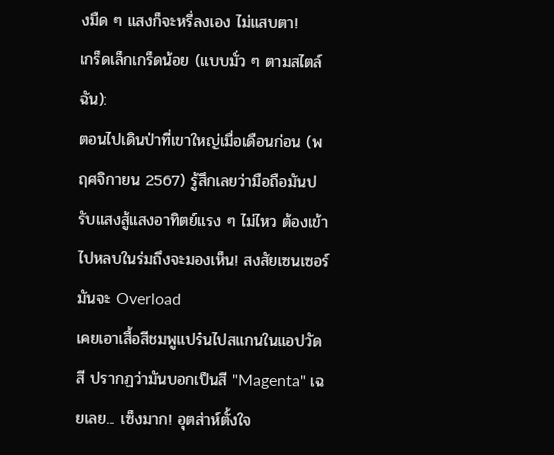งมืด ๆ แสงก็จะหรี่ลงเอง ไม่แสบตา!
เกร็ดเล็กเกร็ดน้อย (แบบมั่ว ๆ ตามสไตล์ฉัน):
ตอนไปเดินป่าที่เขาใหญ่เมื่อเดือนก่อน (พฤศจิกายน 2567) รู้สึกเลยว่ามือถือมันปรับแสงสู้แสงอาทิตย์แรง ๆ ไม่ไหว ต้องเข้าไปหลบในร่มถึงจะมองเห็น! สงสัยเซนเซอร์มันจะ Overload
เคยเอาเสื้อสีชมพูแปร๋นไปสแกนในแอปวัดสี ปรากฏว่ามันบอกเป็นสี "Magenta" เฉยเลย... เซ็งมาก! อุตส่าห์ตั้งใจ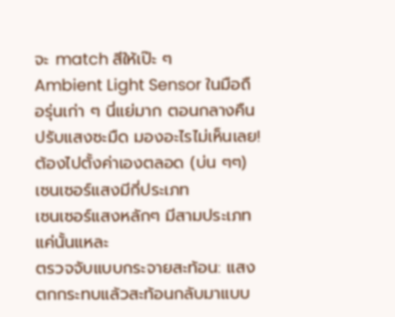จะ match สีให้เป๊ะ ๆ
Ambient Light Sensor ในมือถือรุ่นเก่า ๆ นี่แย่มาก ตอนกลางคืนปรับแสงซะมืด มองอะไรไม่เห็นเลย! ต้องไปตั้งค่าเองตลอด (บ่น ๆๆ)
เซนเซอร์แสงมีกี่ประเภท
เซนเซอร์แสงหลักๆ มีสามประเภท แค่นั้นแหละ
ตรวจจับแบบกระจายสะท้อน: แสงตกกระทบแล้วสะท้อนกลับมาแบบ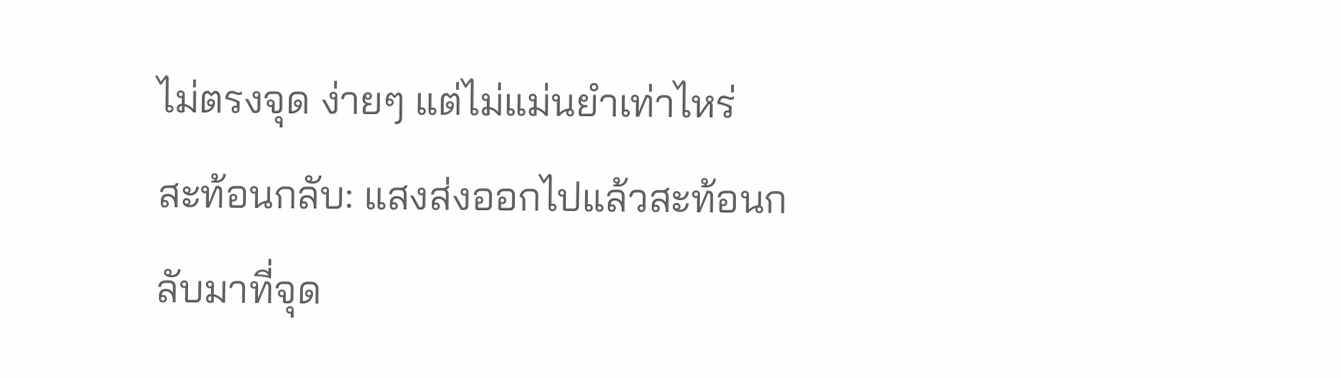ไม่ตรงจุด ง่ายๆ แต่ไม่แม่นยำเท่าไหร่
สะท้อนกลับ: แสงส่งออกไปแล้วสะท้อนกลับมาที่จุด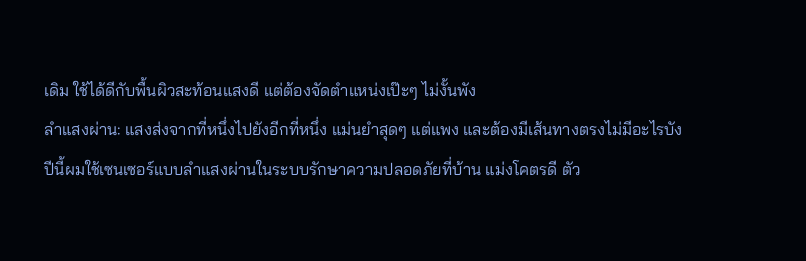เดิม ใช้ได้ดีกับพื้นผิวสะท้อนแสงดี แต่ต้องจัดตำแหน่งเป๊ะๆ ไม่งั้นพัง
ลำแสงผ่าน: แสงส่งจากที่หนึ่งไปยังอีกที่หนึ่ง แม่นยำสุดๆ แต่แพง และต้องมีเส้นทางตรงไม่มีอะไรบัง
ปีนี้ผมใช้เซนเซอร์แบบลำแสงผ่านในระบบรักษาความปลอดภัยที่บ้าน แม่งโคตรดี ตัว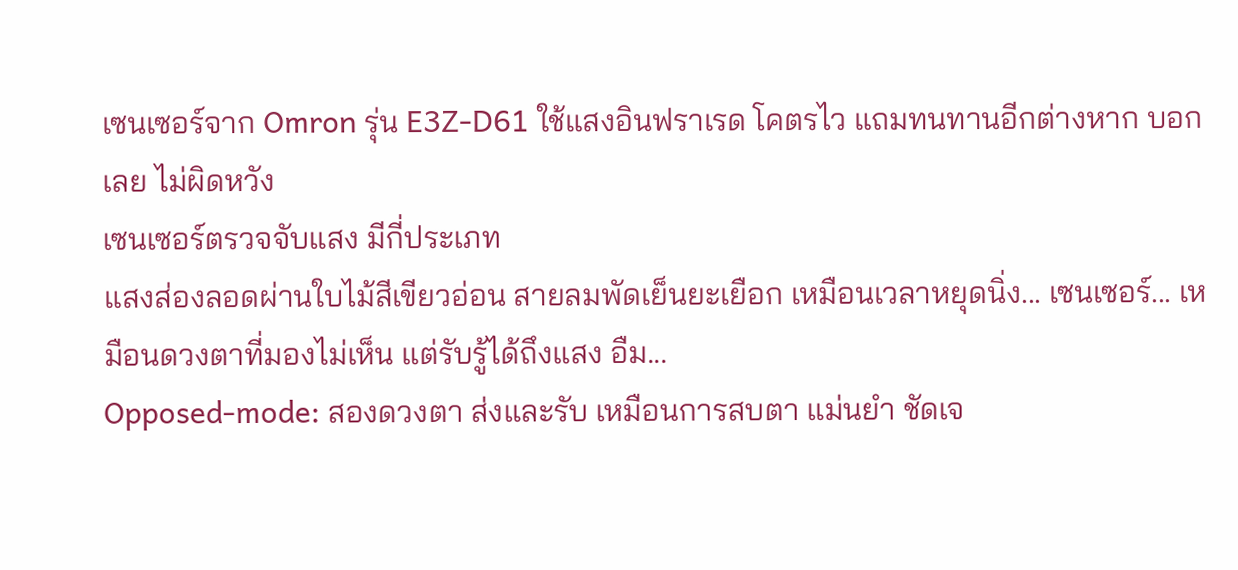เซนเซอร์จาก Omron รุ่น E3Z-D61 ใช้แสงอินฟราเรด โคตรไว แถมทนทานอีกต่างหาก บอกเลย ไม่ผิดหวัง
เซนเซอร์ตรวจจับแสง มีกี่ประเภท
แสงส่องลอดผ่านใบไม้สีเขียวอ่อน สายลมพัดเย็นยะเยือก เหมือนเวลาหยุดนิ่ง... เซนเซอร์... เหมือนดวงตาที่มองไม่เห็น แต่รับรู้ได้ถึงแสง อืม...
Opposed-mode: สองดวงตา ส่งและรับ เหมือนการสบตา แม่นยำ ชัดเจ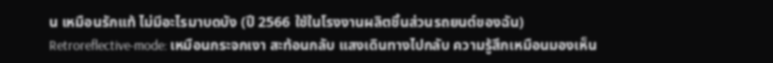น เหมือนรักแท้ ไม่มีอะไรมาบดบัง (ปี 2566 ใช้ในโรงงานผลิตชิ้นส่วนรถยนต์ของฉัน)
Retroreflective-mode: เหมือนกระจกเงา สะท้อนกลับ แสงเดินทางไปกลับ ความรู้สึกเหมือนมองเห็น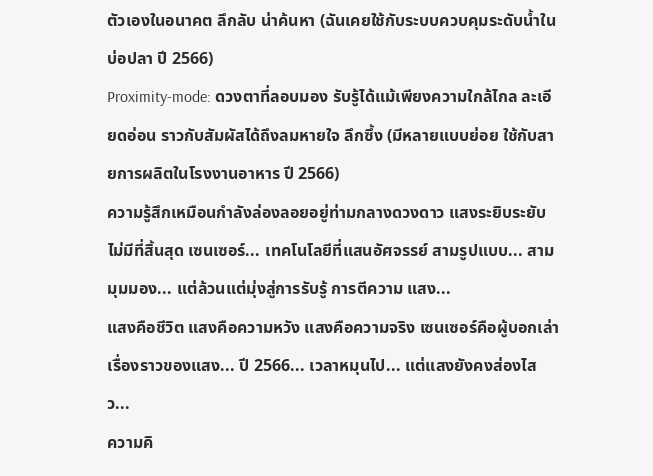ตัวเองในอนาคต ลึกลับ น่าค้นหา (ฉันเคยใช้กับระบบควบคุมระดับน้ำในบ่อปลา ปี 2566)
Proximity-mode: ดวงตาที่ลอบมอง รับรู้ได้แม้เพียงความใกล้ไกล ละเอียดอ่อน ราวกับสัมผัสได้ถึงลมหายใจ ลึกซึ้ง (มีหลายแบบย่อย ใช้กับสายการผลิตในโรงงานอาหาร ปี 2566)
ความรู้สึกเหมือนกำลังล่องลอยอยู่ท่ามกลางดวงดาว แสงระยิบระยับ ไม่มีที่สิ้นสุด เซนเซอร์... เทคโนโลยีที่แสนอัศจรรย์ สามรูปแบบ... สามมุมมอง... แต่ล้วนแต่มุ่งสู่การรับรู้ การตีความ แสง...
แสงคือชีวิต แสงคือความหวัง แสงคือความจริง เซนเซอร์คือผู้บอกเล่าเรื่องราวของแสง... ปี 2566... เวลาหมุนไป... แต่แสงยังคงส่องไสว...
ความคิ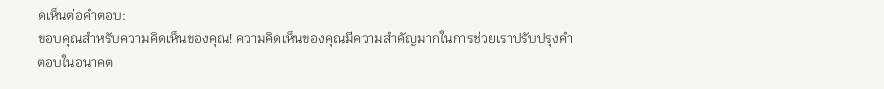ดเห็นต่อคำตอบ:
ขอบคุณสำหรับความคิดเห็นของคุณ! ความคิดเห็นของคุณมีความสำคัญมากในการช่วยเราปรับปรุงคำตอบในอนาคต